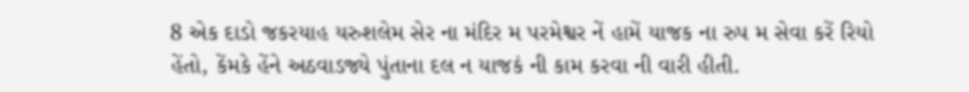8 એક દાડો જકરયાહ યરુશલેમ સેર ના મંદિર મ પરમેશ્વર નેં હામેં યાજક ના રુપ મ સેવા કરેં રિયો હેંતો, કેંમકે હેંને અઠવાડજ્યે પુંતાના દલ ન યાજકં ની કામ કરવા ની વારી હીતી.